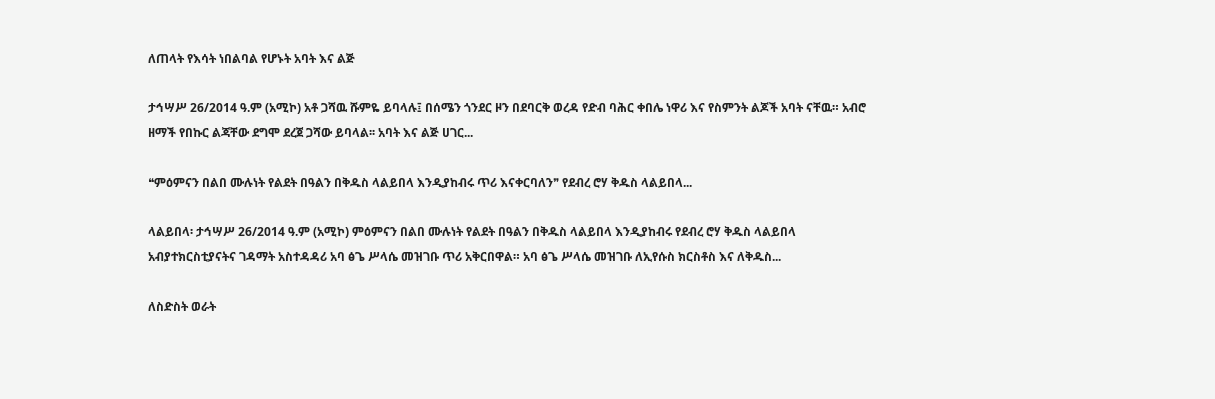ለጠላት የእሳት ነበልባል የሆኑት አባት እና ልጅ

ታኅሣሥ 26/2014 ዓ.ም (አሚኮ) አቶ ጋሻዉ ሹምዬ ይባላሉ፤ በሰሜን ጎንደር ዞን በደባርቅ ወረዳ የድብ ባሕር ቀበሌ ነዋሪ እና የስምንት ልጆች አባት ናቸዉ። አብሮ ዘማች የበኩር ልጃቸው ደግሞ ደረጀ ጋሻው ይባላል፡፡ አባት እና ልጅ ሀገር...

❝ምዕምናን በልበ ሙሉነት የልደት በዓልን በቅዱስ ላልይበላ እንዲያከብሩ ጥሪ እናቀርባለን❞ የደብረ ሮሃ ቅዱስ ላልይበላ...

ላልይበላ፡ ታኅሣሥ 26/2014 ዓ.ም (አሚኮ) ምዕምናን በልበ ሙሉነት የልደት በዓልን በቅዱስ ላልይበላ እንዲያከብሩ የደብረ ሮሃ ቅዱስ ላልይበላ አብያተክርስቲያናትና ገዳማት አስተዳዳሪ አባ ፅጌ ሥላሴ መዝገቡ ጥሪ አቅርበዋል። አባ ፅጌ ሥላሴ መዝገቡ ለኢየሱስ ክርስቶስ እና ለቅዱስ...

ለስድስት ወራት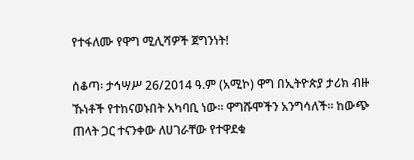የተፋለሙ የዋግ ሚሊሻዎች ጀግንነት!

ሰቆጣ፡ ታኅሣሥ 26/2014 ዓ.ም (አሚኮ) ዋግ በኢትዮጵያ ታሪክ ብዙ ኹነቶች የተከናወኑበት አካባቢ ነው። ዋግሹሞችን አንግሳለች። ከውጭ ጠላት ጋር ተናንቀው ለሀገራቸው የተዋደቁ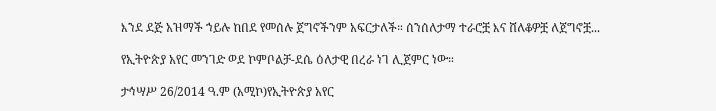እንደ ደጅ አዝማች ኀይሉ ከበደ የመሰሉ ጀግኖችንም አፍርታለች። ሰንሰለታማ ተራሮቿ እና ሸለቆዎቿ ለጀግኖቿ...

የኢትዮጵያ አየር መንገድ ወደ ኮምቦልቻ-ደሴ ዕለታዊ በረራ ነገ ሊጀምር ነው።

ታኅሣሥ 26/2014 ዓ.ም (አሚኮ)የኢትዮጵያ አየር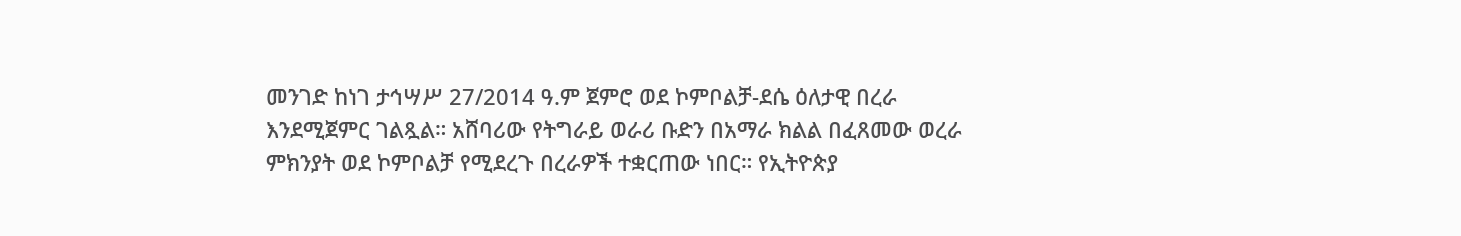መንገድ ከነገ ታኅሣሥ 27/2014 ዓ.ም ጀምሮ ወደ ኮምቦልቻ-ደሴ ዕለታዊ በረራ እንደሚጀምር ገልጿል። አሸባሪው የትግራይ ወራሪ ቡድን በአማራ ክልል በፈጸመው ወረራ ምክንያት ወደ ኮምቦልቻ የሚደረጉ በረራዎች ተቋርጠው ነበር። የኢትዮጵያ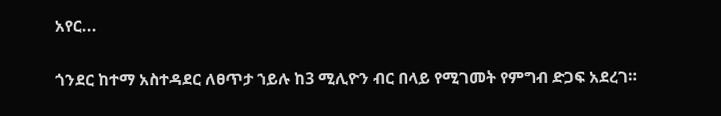አየር...

ጎንደር ከተማ አስተዳደር ለፀጥታ ኀይሉ ከ3 ሚሊዮን ብር በላይ የሚገመት የምግብ ድጋፍ አደረገ።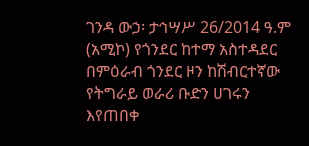ገንዳ ውኃ፡ ታኅሣሥ 26/2014 ዓ.ም (አሚኮ) የጎንደር ከተማ አስተዳደር በምዕራብ ጎንደር ዞን ከሽብርተኛው የትግራይ ወራሪ ቡድን ሀገሩን እየጠበቀ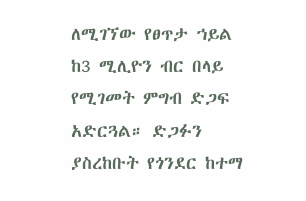ለሚገኘው የፀጥታ ኀይል ከ3 ሚሊዮን ብር በላይ የሚገመት ምግብ ድጋፍ አድርጓል። ድጋፉን ያስረከቡት የጎንደር ከተማ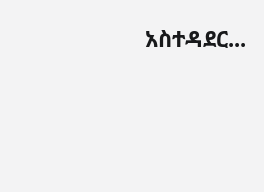አስተዳደር...